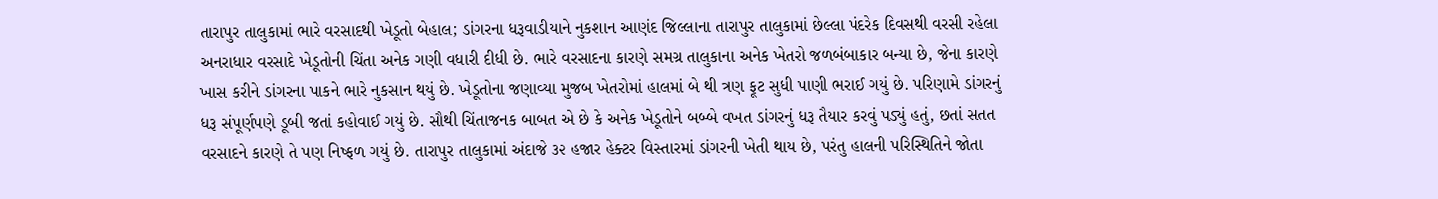તારાપુર તાલુકામાં ભારે વરસાદથી ખેડૂતો બેહાલ; ડાંગરના ધરૂવાડીયાને નુકશાન આણંદ જિલ્લાના તારાપુર તાલુકામાં છેલ્લા પંદરેક દિવસથી વરસી રહેલા અનરાધાર વરસાદે ખેડૂતોની ચિંતા અનેક ગણી વધારી દીધી છે. ભારે વરસાદના કારણે સમગ્ર તાલુકાના અનેક ખેતરો જળબંબાકાર બન્યા છે, જેના કારણે ખાસ કરીને ડાંગરના પાકને ભારે નુકસાન થયું છે. ખેડૂતોના જણાવ્યા મુજબ ખેતરોમાં હાલમાં બે થી ત્રણ ફૂટ સુધી પાણી ભરાઈ ગયું છે. પરિણામે ડાંગરનું ધરૂ સંપૂર્ણપણે ડૂબી જતાં કહોવાઈ ગયું છે. સૌથી ચિંતાજનક બાબત એ છે કે અનેક ખેડૂતોને બબ્બે વખત ડાંગરનું ધરૂ તૈયાર કરવું પડ્યું હતું, છતાં સતત વરસાદને કારણે તે પણ નિષ્ફળ ગયું છે. તારાપુર તાલુકામાં અંદાજે ૩૨ હજાર હેક્ટર વિસ્તારમાં ડાંગરની ખેતી થાય છે, પરંતુ હાલની પરિસ્થિતિને જોતા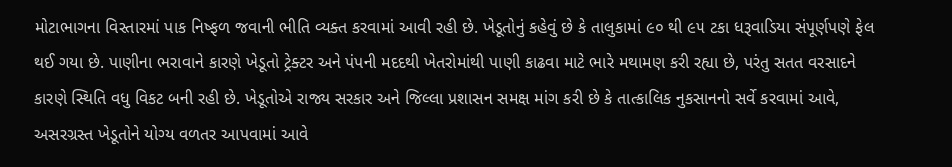મોટાભાગના વિસ્તારમાં પાક નિષ્ફળ જવાની ભીતિ વ્યક્ત કરવામાં આવી રહી છે. ખેડૂતોનું કહેવું છે કે તાલુકામાં ૯૦ થી ૯૫ ટકા ધરૂવાડિયા સંપૂર્ણપણે ફેલ થઈ ગયા છે. પાણીના ભરાવાને કારણે ખેડૂતો ટ્રેક્ટર અને પંપની મદદથી ખેતરોમાંથી પાણી કાઢવા માટે ભારે મથામણ કરી રહ્યા છે, પરંતુ સતત વરસાદને કારણે સ્થિતિ વધુ વિકટ બની રહી છે. ખેડૂતોએ રાજ્ય સરકાર અને જિલ્લા પ્રશાસન સમક્ષ માંગ કરી છે કે તાત્કાલિક નુકસાનનો સર્વે કરવામાં આવે, અસરગ્રસ્ત ખેડૂતોને યોગ્ય વળતર આપવામાં આવે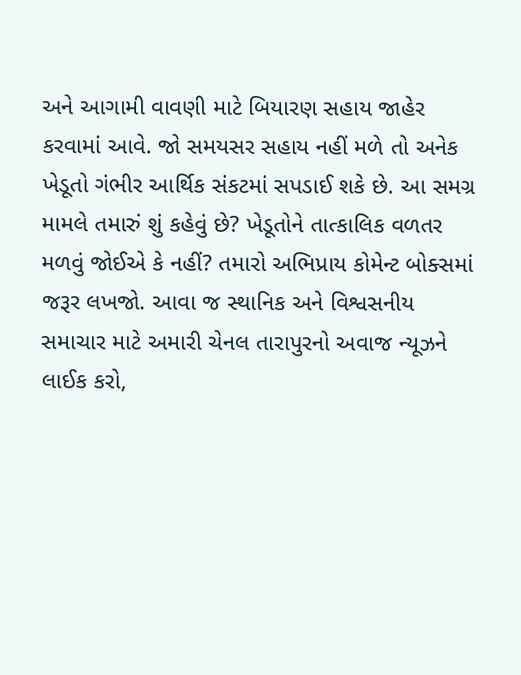અને આગામી વાવણી માટે બિયારણ સહાય જાહેર કરવામાં આવે. જો સમયસર સહાય નહીં મળે તો અનેક ખેડૂતો ગંભીર આર્થિક સંકટમાં સપડાઈ શકે છે. આ સમગ્ર મામલે તમારું શું કહેવું છે? ખેડૂતોને તાત્કાલિક વળતર મળવું જોઈએ કે નહીં? તમારો અભિપ્રાય કોમેન્ટ બોક્સમાં જરૂર લખજો. આવા જ સ્થાનિક અને વિશ્વસનીય સમાચાર માટે અમારી ચેનલ તારાપુરનો અવાજ ન્યૂઝને લાઈક કરો,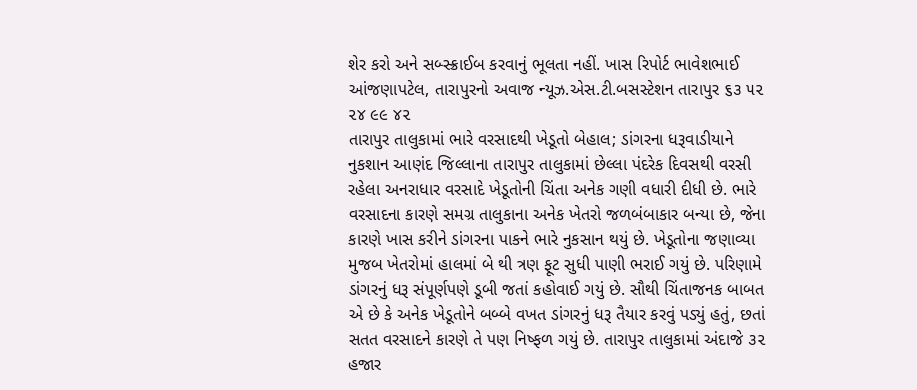શેર કરો અને સબ્સ્ક્રાઈબ કરવાનું ભૂલતા નહીં. ખાસ રિપોર્ટ ભાવેશભાઈ આંજણાપટેલ, તારાપુરનો અવાજ ન્યૂઝ.એસ.ટી.બસસ્ટેશન તારાપુર ૬૩ ૫૨ ૨૪ ૯૯ ૪૨
તારાપુર તાલુકામાં ભારે વરસાદથી ખેડૂતો બેહાલ; ડાંગરના ધરૂવાડીયાને નુકશાન આણંદ જિલ્લાના તારાપુર તાલુકામાં છેલ્લા પંદરેક દિવસથી વરસી રહેલા અનરાધાર વરસાદે ખેડૂતોની ચિંતા અનેક ગણી વધારી દીધી છે. ભારે વરસાદના કારણે સમગ્ર તાલુકાના અનેક ખેતરો જળબંબાકાર બન્યા છે, જેના કારણે ખાસ કરીને ડાંગરના પાકને ભારે નુકસાન થયું છે. ખેડૂતોના જણાવ્યા મુજબ ખેતરોમાં હાલમાં બે થી ત્રણ ફૂટ સુધી પાણી ભરાઈ ગયું છે. પરિણામે ડાંગરનું ધરૂ સંપૂર્ણપણે ડૂબી જતાં કહોવાઈ ગયું છે. સૌથી ચિંતાજનક બાબત એ છે કે અનેક ખેડૂતોને બબ્બે વખત ડાંગરનું ધરૂ તૈયાર કરવું પડ્યું હતું, છતાં સતત વરસાદને કારણે તે પણ નિષ્ફળ ગયું છે. તારાપુર તાલુકામાં અંદાજે ૩૨ હજાર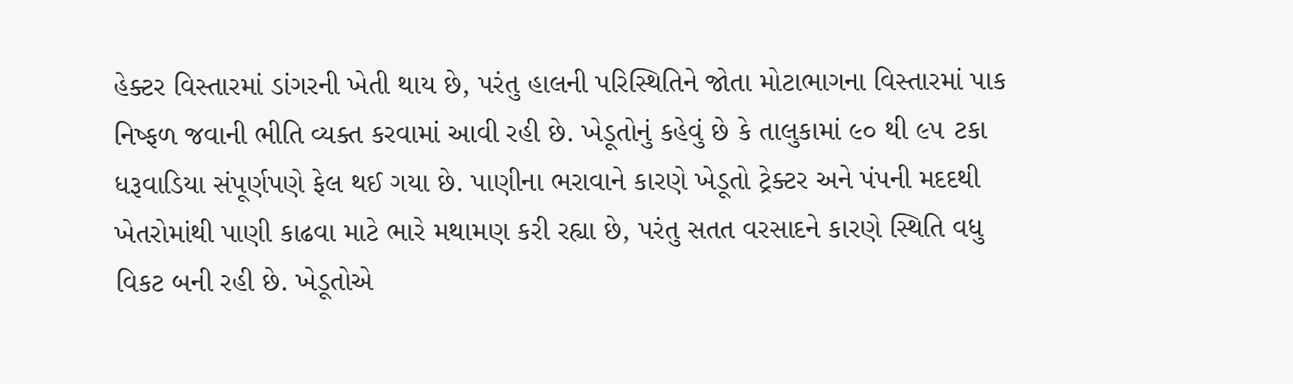હેક્ટર વિસ્તારમાં ડાંગરની ખેતી થાય છે, પરંતુ હાલની પરિસ્થિતિને જોતા મોટાભાગના વિસ્તારમાં પાક નિષ્ફળ જવાની ભીતિ વ્યક્ત કરવામાં આવી રહી છે. ખેડૂતોનું કહેવું છે કે તાલુકામાં ૯૦ થી ૯૫ ટકા ધરૂવાડિયા સંપૂર્ણપણે ફેલ થઈ ગયા છે. પાણીના ભરાવાને કારણે ખેડૂતો ટ્રેક્ટર અને પંપની મદદથી ખેતરોમાંથી પાણી કાઢવા માટે ભારે મથામણ કરી રહ્યા છે, પરંતુ સતત વરસાદને કારણે સ્થિતિ વધુ વિકટ બની રહી છે. ખેડૂતોએ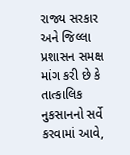રાજ્ય સરકાર અને જિલ્લા પ્રશાસન સમક્ષ માંગ કરી છે કે તાત્કાલિક નુકસાનનો સર્વે કરવામાં આવે,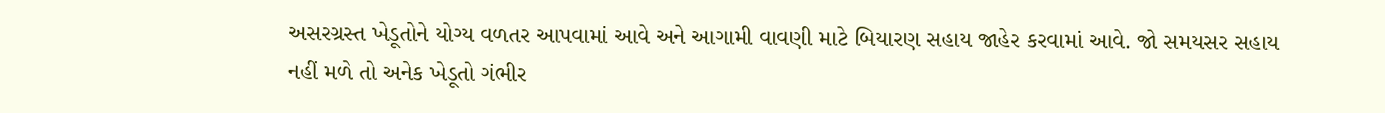અસરગ્રસ્ત ખેડૂતોને યોગ્ય વળતર આપવામાં આવે અને આગામી વાવણી માટે બિયારણ સહાય જાહેર કરવામાં આવે. જો સમયસર સહાય નહીં મળે તો અનેક ખેડૂતો ગંભીર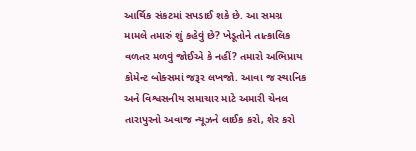આર્થિક સંકટમાં સપડાઈ શકે છે. આ સમગ્ર મામલે તમારું શું કહેવું છે? ખેડૂતોને તાત્કાલિક વળતર મળવું જોઈએ કે નહીં? તમારો અભિપ્રાય કોમેન્ટ બોક્સમાં જરૂર લખજો. આવા જ સ્થાનિક અને વિશ્વસનીય સમાચાર માટે અમારી ચેનલ તારાપુરનો અવાજ ન્યૂઝને લાઈક કરો, શેર કરો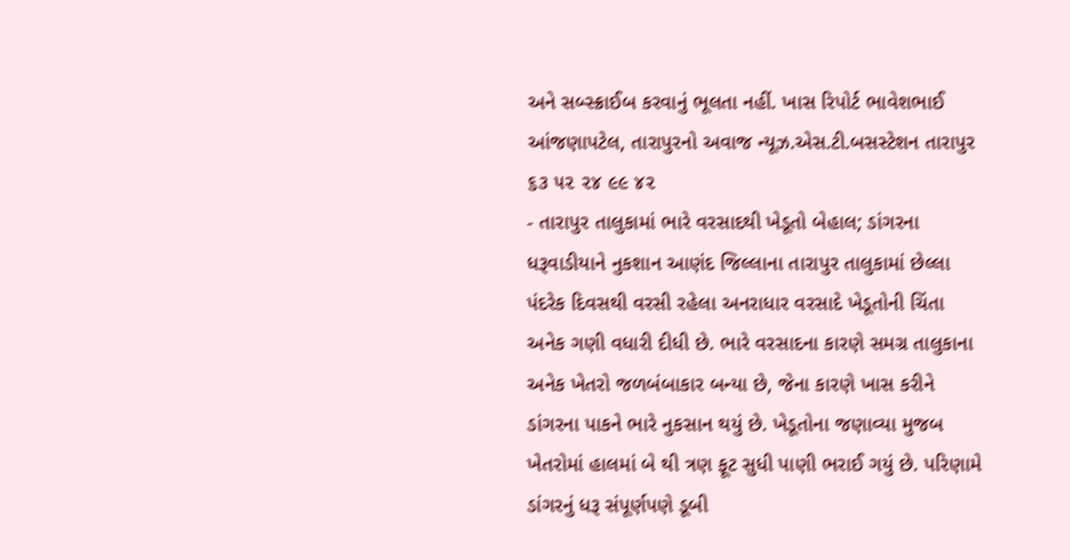અને સબ્સ્ક્રાઈબ કરવાનું ભૂલતા નહીં. ખાસ રિપોર્ટ ભાવેશભાઈ આંજણાપટેલ, તારાપુરનો અવાજ ન્યૂઝ.એસ.ટી.બસસ્ટેશન તારાપુર ૬૩ ૫૨ ૨૪ ૯૯ ૪૨
- તારાપુર તાલુકામાં ભારે વરસાદથી ખેડૂતો બેહાલ; ડાંગરના ધરૂવાડીયાને નુકશાન આણંદ જિલ્લાના તારાપુર તાલુકામાં છેલ્લા પંદરેક દિવસથી વરસી રહેલા અનરાધાર વરસાદે ખેડૂતોની ચિંતા અનેક ગણી વધારી દીધી છે. ભારે વરસાદના કારણે સમગ્ર તાલુકાના અનેક ખેતરો જળબંબાકાર બન્યા છે, જેના કારણે ખાસ કરીને ડાંગરના પાકને ભારે નુકસાન થયું છે. ખેડૂતોના જણાવ્યા મુજબ ખેતરોમાં હાલમાં બે થી ત્રણ ફૂટ સુધી પાણી ભરાઈ ગયું છે. પરિણામે ડાંગરનું ધરૂ સંપૂર્ણપણે ડૂબી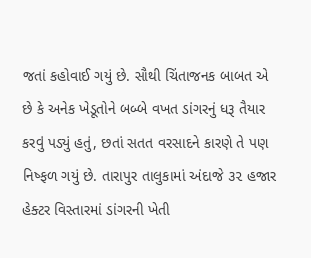જતાં કહોવાઈ ગયું છે. સૌથી ચિંતાજનક બાબત એ છે કે અનેક ખેડૂતોને બબ્બે વખત ડાંગરનું ધરૂ તૈયાર કરવું પડ્યું હતું, છતાં સતત વરસાદને કારણે તે પણ નિષ્ફળ ગયું છે. તારાપુર તાલુકામાં અંદાજે ૩૨ હજાર હેક્ટર વિસ્તારમાં ડાંગરની ખેતી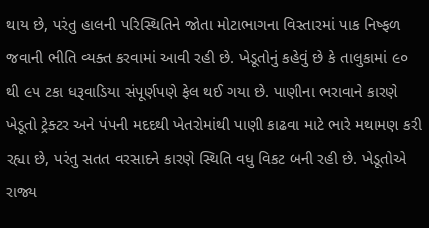થાય છે, પરંતુ હાલની પરિસ્થિતિને જોતા મોટાભાગના વિસ્તારમાં પાક નિષ્ફળ જવાની ભીતિ વ્યક્ત કરવામાં આવી રહી છે. ખેડૂતોનું કહેવું છે કે તાલુકામાં ૯૦ થી ૯૫ ટકા ધરૂવાડિયા સંપૂર્ણપણે ફેલ થઈ ગયા છે. પાણીના ભરાવાને કારણે ખેડૂતો ટ્રેક્ટર અને પંપની મદદથી ખેતરોમાંથી પાણી કાઢવા માટે ભારે મથામણ કરી રહ્યા છે, પરંતુ સતત વરસાદને કારણે સ્થિતિ વધુ વિકટ બની રહી છે. ખેડૂતોએ રાજ્ય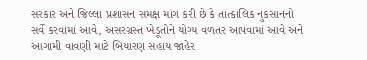સરકાર અને જિલ્લા પ્રશાસન સમક્ષ માંગ કરી છે કે તાત્કાલિક નુકસાનનો સર્વે કરવામાં આવે, અસરગ્રસ્ત ખેડૂતોને યોગ્ય વળતર આપવામાં આવે અને આગામી વાવણી માટે બિયારણ સહાય જાહેર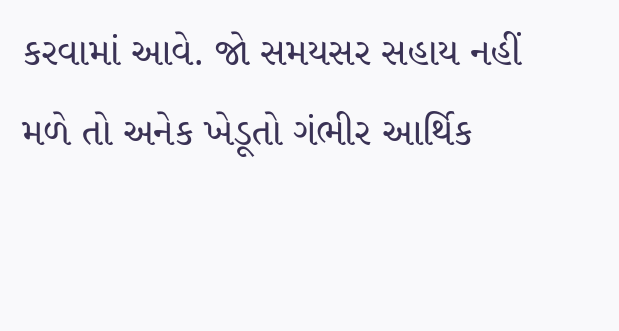કરવામાં આવે. જો સમયસર સહાય નહીં મળે તો અનેક ખેડૂતો ગંભીર આર્થિક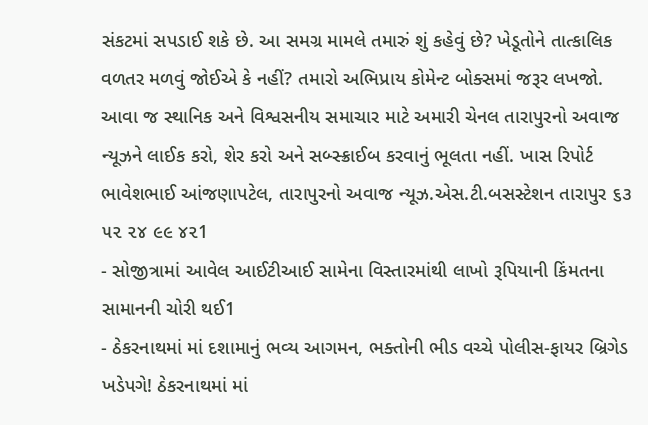સંકટમાં સપડાઈ શકે છે. આ સમગ્ર મામલે તમારું શું કહેવું છે? ખેડૂતોને તાત્કાલિક વળતર મળવું જોઈએ કે નહીં? તમારો અભિપ્રાય કોમેન્ટ બોક્સમાં જરૂર લખજો. આવા જ સ્થાનિક અને વિશ્વસનીય સમાચાર માટે અમારી ચેનલ તારાપુરનો અવાજ ન્યૂઝને લાઈક કરો, શેર કરો અને સબ્સ્ક્રાઈબ કરવાનું ભૂલતા નહીં. ખાસ રિપોર્ટ ભાવેશભાઈ આંજણાપટેલ, તારાપુરનો અવાજ ન્યૂઝ.એસ.ટી.બસસ્ટેશન તારાપુર ૬૩ ૫૨ ૨૪ ૯૯ ૪૨1
- સોજીત્રામાં આવેલ આઈટીઆઈ સામેના વિસ્તારમાંથી લાખો રૂપિયાની કિંમતના સામાનની ચોરી થઈ1
- ઠેકરનાથમાં માં દશામાનું ભવ્ય આગમન, ભક્તોની ભીડ વચ્ચે પોલીસ-ફાયર બ્રિગેડ ખડેપગે! ઠેકરનાથમાં માં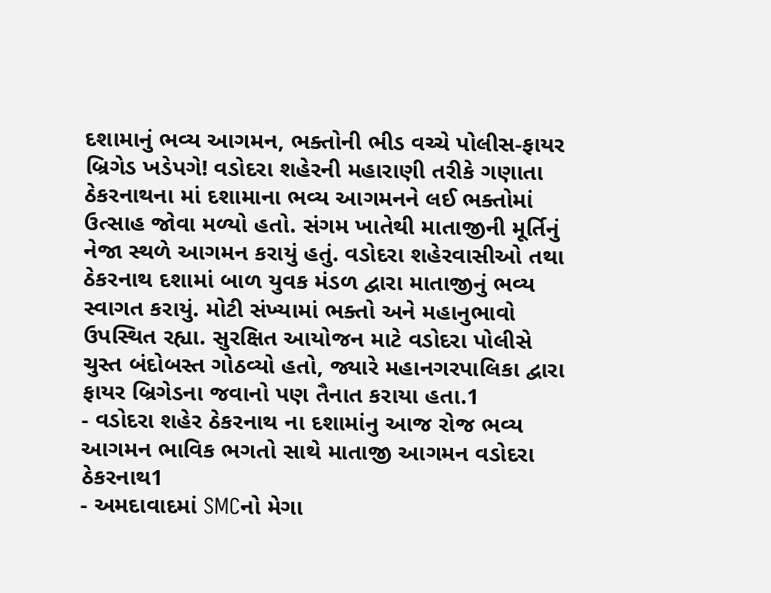દશામાનું ભવ્ય આગમન, ભક્તોની ભીડ વચ્ચે પોલીસ-ફાયર બ્રિગેડ ખડેપગે! વડોદરા શહેરની મહારાણી તરીકે ગણાતા ઠેકરનાથના માં દશામાના ભવ્ય આગમનને લઈ ભક્તોમાં ઉત્સાહ જોવા મળ્યો હતો. સંગમ ખાતેથી માતાજીની મૂર્તિનું નેજા સ્થળે આગમન કરાયું હતું. વડોદરા શહેરવાસીઓ તથા ઠેકરનાથ દશામાં બાળ યુવક મંડળ દ્વારા માતાજીનું ભવ્ય સ્વાગત કરાયું. મોટી સંખ્યામાં ભક્તો અને મહાનુભાવો ઉપસ્થિત રહ્યા. સુરક્ષિત આયોજન માટે વડોદરા પોલીસે ચુસ્ત બંદોબસ્ત ગોઠવ્યો હતો, જ્યારે મહાનગરપાલિકા દ્વારા ફાયર બ્રિગેડના જવાનો પણ તૈનાત કરાયા હતા.1
- વડોદરા શહેર ઠેકરનાથ ના દશામાંનુ આજ રોજ ભવ્ય આગમન ભાવિક ભગતો સાથે માતાજી આગમન વડોદરા ઠેકરનાથ1
- અમદાવાદમાં SMCનો મેગા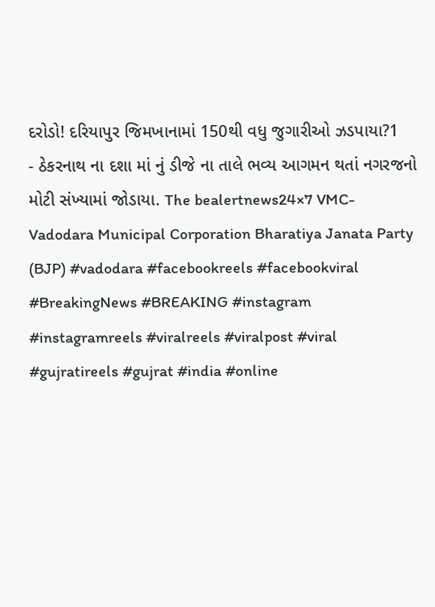દરોડો! દરિયાપુર જિમખાનામાં 150થી વધુ જુગારીઓ ઝડપાયા?1
- ઠેકરનાથ ના દશા માં નું ડીજે ના તાલે ભવ્ય આગમન થતાં નગરજનો મોટી સંખ્યામાં જોડાયા. The bealertnews24×7 VMC-Vadodara Municipal Corporation Bharatiya Janata Party (BJP) #vadodara #facebookreels #facebookviral #BreakingNews #BREAKING #instagram #instagramreels #viralreels #viralpost #viral #gujratireels #gujrat #india #online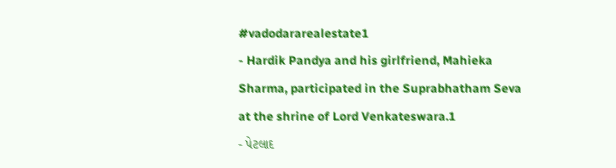#vadodararealestate1
- Hardik Pandya and his girlfriend, Mahieka Sharma, participated in the Suprabhatham Seva at the shrine of Lord Venkateswara.1
- પેટલાદ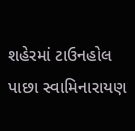શહેરમાં ટાઉનહોલ પાછા સ્વામિનારાયણ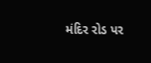મંદિર રોડ પર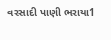વરસાદી પાણી ભરાયા1